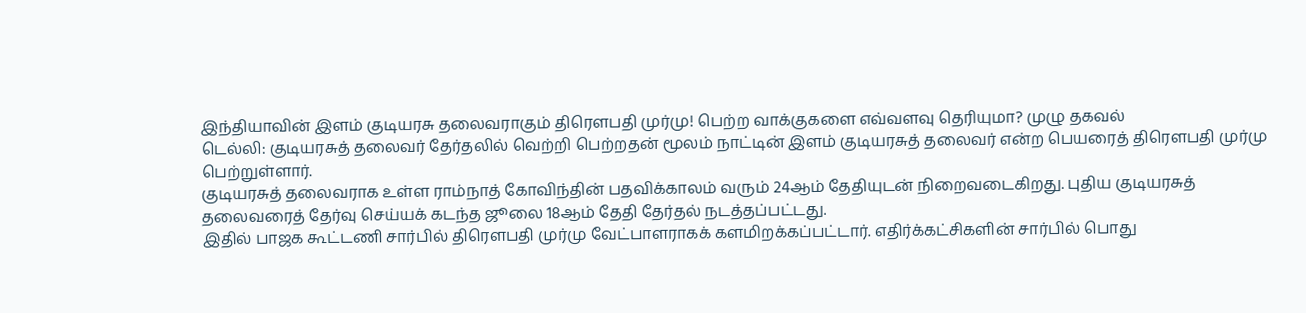இந்தியாவின் இளம் குடியரசு தலைவராகும் திரௌபதி முர்மு! பெற்ற வாக்குகளை எவ்வளவு தெரியுமா? முழு தகவல்
டெல்லி: குடியரசுத் தலைவர் தேர்தலில் வெற்றி பெற்றதன் மூலம் நாட்டின் இளம் குடியரசுத் தலைவர் என்ற பெயரைத் திரௌபதி முர்மு பெற்றுள்ளார்.
குடியரசுத் தலைவராக உள்ள ராம்நாத் கோவிந்தின் பதவிக்காலம் வரும் 24ஆம் தேதியுடன் நிறைவடைகிறது. புதிய குடியரசுத் தலைவரைத் தேர்வு செய்யக் கடந்த ஜூலை 18ஆம் தேதி தேர்தல் நடத்தப்பட்டது.
இதில் பாஜக கூட்டணி சார்பில் திரௌபதி முர்மு வேட்பாளராகக் களமிறக்கப்பட்டார். எதிர்க்கட்சிகளின் சார்பில் பொது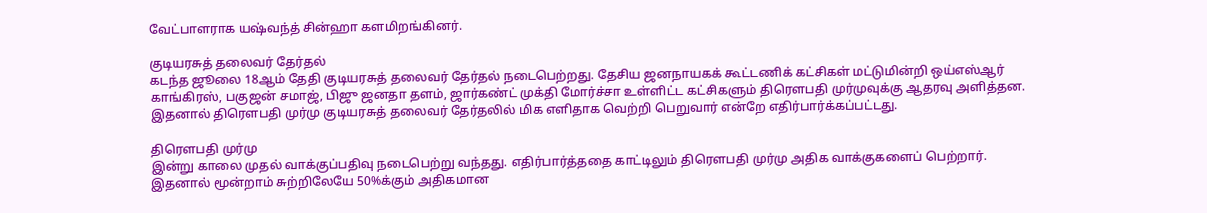வேட்பாளராக யஷ்வந்த் சின்ஹா களமிறங்கினர்.

குடியரசுத் தலைவர் தேர்தல்
கடந்த ஜூலை 18ஆம் தேதி குடியரசுத் தலைவர் தேர்தல் நடைபெற்றது. தேசிய ஜனநாயகக் கூட்டணிக் கட்சிகள் மட்டுமின்றி ஒய்எஸ்ஆர் காங்கிரஸ், பகுஜன் சமாஜ், பிஜு ஜனதா தளம், ஜார்கண்ட் முக்தி மோர்ச்சா உள்ளிட்ட கட்சிகளும் திரௌபதி முர்முவுக்கு ஆதரவு அளித்தன. இதனால் திரௌபதி முர்மு குடியரசுத் தலைவர் தேர்தலில் மிக எளிதாக வெற்றி பெறுவார் என்றே எதிர்பார்க்கப்பட்டது.

திரௌபதி முர்மு
இன்று காலை முதல் வாக்குப்பதிவு நடைபெற்று வந்தது. எதிர்பார்த்ததை காட்டிலும் திரௌபதி முர்மு அதிக வாக்குகளைப் பெற்றார். இதனால் மூன்றாம் சுற்றிலேயே 50%க்கும் அதிகமான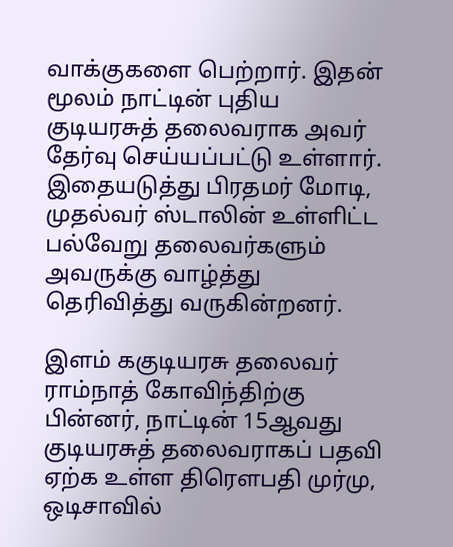வாக்குகளை பெற்றார். இதன் மூலம் நாட்டின் புதிய குடியரசுத் தலைவராக அவர் தேர்வு செய்யப்பட்டு உள்ளார். இதையடுத்து பிரதமர் மோடி, முதல்வர் ஸ்டாலின் உள்ளிட்ட பல்வேறு தலைவர்களும் அவருக்கு வாழ்த்து தெரிவித்து வருகின்றனர்.

இளம் ககுடியரசு தலைவர்
ராம்நாத் கோவிந்திற்கு பின்னர், நாட்டின் 15ஆவது குடியரசுத் தலைவராகப் பதவி ஏற்க உள்ள திரௌபதி முர்மு, ஒடிசாவில்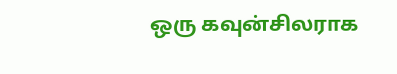ஒரு கவுன்சிலராக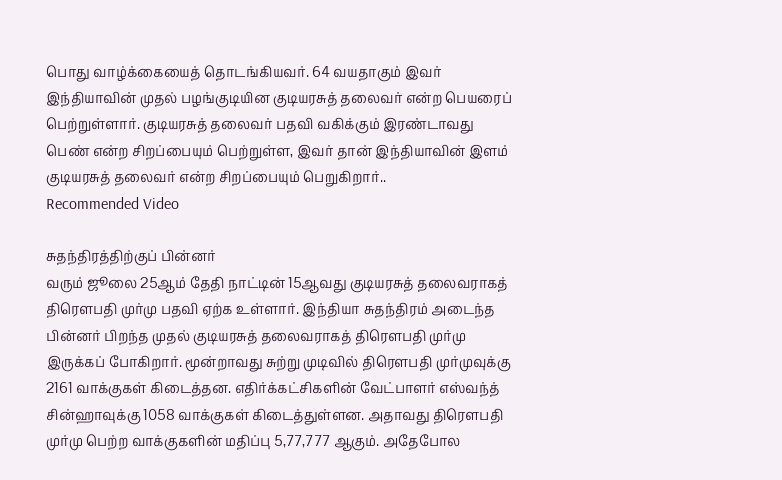பொது வாழ்க்கையைத் தொடங்கியவர். 64 வயதாகும் இவர் இந்தியாவின் முதல் பழங்குடியின குடியரசுத் தலைவர் என்ற பெயரைப் பெற்றுள்ளார். குடியரசுத் தலைவர் பதவி வகிக்கும் இரண்டாவது பெண் என்ற சிறப்பையும் பெற்றுள்ள, இவர் தான் இந்தியாவின் இளம் குடியரசுத் தலைவர் என்ற சிறப்பையும் பெறுகிறார்..
Recommended Video

சுதந்திரத்திற்குப் பின்னர்
வரும் ஜூலை 25ஆம் தேதி நாட்டின் 15ஆவது குடியரசுத் தலைவராகத் திரௌபதி முர்மு பதவி ஏற்க உள்ளார். இந்தியா சுதந்திரம் அடைந்த பின்னர் பிறந்த முதல் குடியரசுத் தலைவராகத் திரௌபதி முர்மு இருக்கப் போகிறார். மூன்றாவது சுற்று முடிவில் திரௌபதி முர்முவுக்கு 2161 வாக்குகள் கிடைத்தன. எதிர்க்கட்சிகளின் வேட்பாளர் எஸ்வந்த் சின்ஹாவுக்கு 1058 வாக்குகள் கிடைத்துள்ளன. அதாவது திரௌபதி முர்மு பெற்ற வாக்குகளின் மதிப்பு 5,77,777 ஆகும். அதேபோல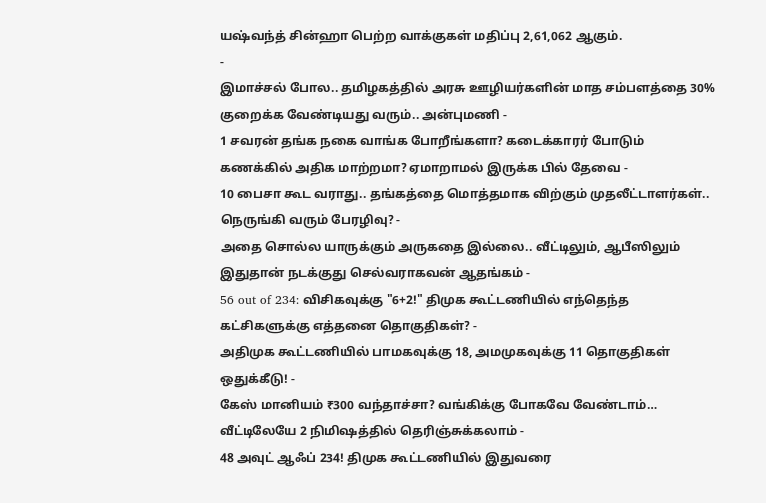யஷ்வந்த் சின்ஹா பெற்ற வாக்குகள் மதிப்பு 2,61,062 ஆகும்.
-
இமாச்சல் போல.. தமிழகத்தில் அரசு ஊழியர்களின் மாத சம்பளத்தை 30% குறைக்க வேண்டியது வரும்.. அன்புமணி -
1 சவரன் தங்க நகை வாங்க போறீங்களா? கடைக்காரர் போடும் கணக்கில் அதிக மாற்றமா? ஏமாறாமல் இருக்க பில் தேவை -
10 பைசா கூட வராது.. தங்கத்தை மொத்தமாக விற்கும் முதலீட்டாளர்கள்.. நெருங்கி வரும் பேரழிவு? -
அதை சொல்ல யாருக்கும் அருகதை இல்லை.. வீட்டிலும், ஆபீஸிலும் இதுதான் நடக்குது செல்வராகவன் ஆதங்கம் -
56 out of 234: விசிகவுக்கு "6+2!" திமுக கூட்டணியில் எந்தெந்த கட்சிகளுக்கு எத்தனை தொகுதிகள்? -
அதிமுக கூட்டணியில் பாமகவுக்கு 18, அமமுகவுக்கு 11 தொகுதிகள் ஒதுக்கீடு! -
கேஸ் மானியம் ₹300 வந்தாச்சா? வங்கிக்கு போகவே வேண்டாம்… வீட்டிலேயே 2 நிமிஷத்தில் தெரிஞ்சுக்கலாம் -
48 அவுட் ஆஃப் 234! திமுக கூட்டணியில் இதுவரை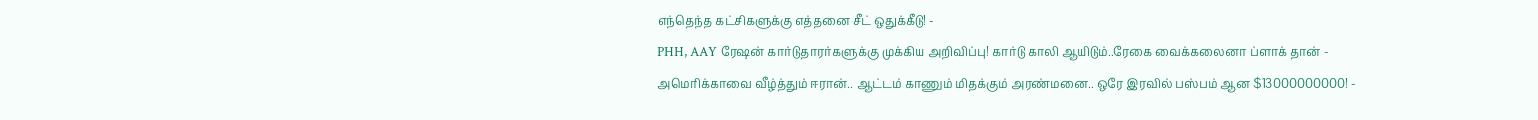எந்தெந்த கட்சிகளுக்கு எத்தனை சீட் ஒதுக்கீடு! -
PHH, AAY ரேஷன் கார்டுதாரர்களுக்கு முக்கிய அறிவிப்பு! கார்டு காலி ஆயிடும்..ரேகை வைக்கலைனா ப்ளாக் தான் -
அமெரிக்காவை வீழ்த்தும் ஈரான்.. ஆட்டம் காணும் மிதக்கும் அரண்மனை.. ஒரே இரவில் பஸ்பம் ஆன $13000000000! -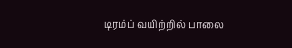டிரம்ப் வயிற்றில் பாலை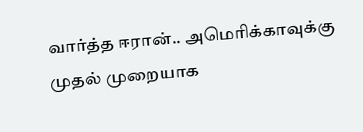வார்த்த ஈரான்.. அமெரிக்காவுக்கு முதல் முறையாக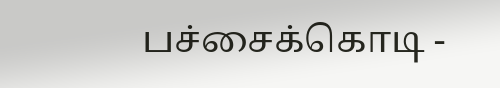பச்சைக்கொடி -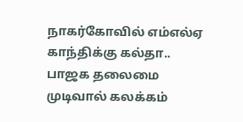நாகர்கோவில் எம்எல்ஏ காந்திக்கு கல்தா.. பாஜக தலைமை முடிவால் கலக்கம்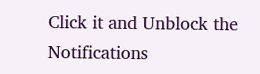Click it and Unblock the Notifications